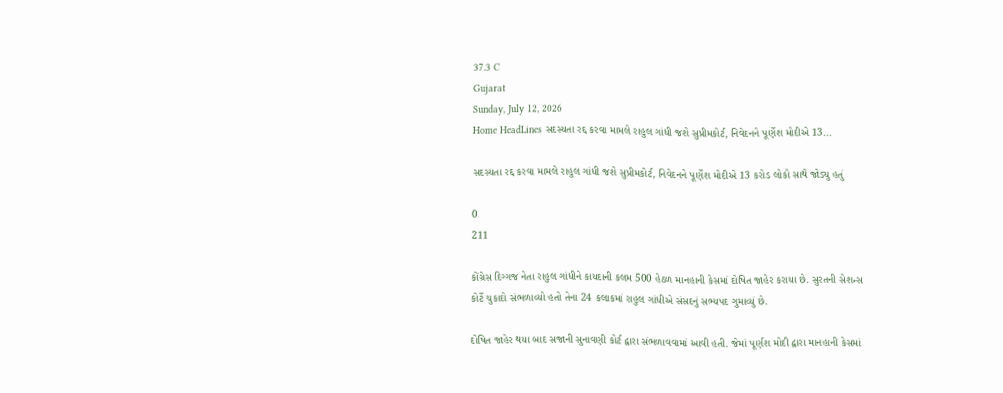37.3 C
Gujarat
Sunday, July 12, 2026
Home HeadLines સદસ્યતા રદ્દ કરવા મામલે રાહુલ ગાંધી જશે સુપ્રીમકોર્ટ, નિવેદનને પૂર્ણેશ મોદીએ 13...

સદસ્યતા રદ્દ કરવા મામલે રાહુલ ગાંધી જશે સુપ્રીમકોર્ટ, નિવેદનને પૂર્ણેશ મોદીએ 13 કરોડ લોકો સાથે જોડ્યુ હતું

0
211

કોંગ્રેસ દિગ્ગજ નેતા રાહુલ ગાંધીને કાયદાની કલમ 500 હેઠળ માનહાની કેસમાં દોષિત જાહેર કરાયા છે. સુરતની સેશન્સ કોર્ટે ચુકાદો સંભળાવ્યો હતો તેના 24 કલાકમાં રાહુલ ગાંધીએ સંસદનું સભ્યપદ ગુમાવ્યું છે.

દોષિત જાહેર થયા બાદ સજાની સુનાવણી કોર્ટ દ્વારા સંભળાવવામાં આવી હતી. જેમાં પૂર્ણશ મોદી દ્વારા માનહાની કેસમાં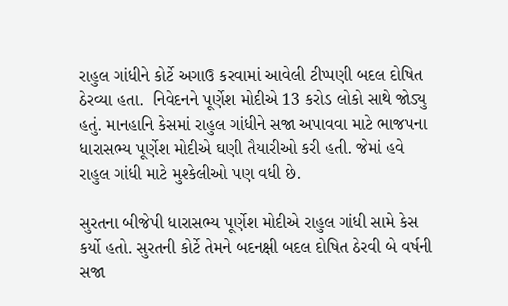રાહુલ ગાંધીને કોર્ટે અગાઉ કરવામાં આવેલી ટીપ્પણી બદલ દોષિત ઠેરવ્યા હતા.  નિવેદનને પૂર્ણેશ મોદીએ 13 કરોડ લોકો સાથે જોડ્યુ હતું. માનહાનિ કેસમાં રાહુલ ગાંધીને સજા અપાવવા માટે ભાજપના ધારાસભ્ય પૂર્ણેશ મોદીએ ઘણી તૈયારીઓ કરી હતી. જેમાં હવે રાહુલ ગાંધી માટે મુશ્કેલીઓ પણ વધી છે.

સુરતના બીજેપી ધારાસભ્ય પૂર્ણેશ મોદીએ રાહુલ ગાંધી સામે કેસ કર્યો હતો. સુરતની કોર્ટે તેમને બદનક્ષી બદલ દોષિત ઠેરવી બે વર્ષની સજા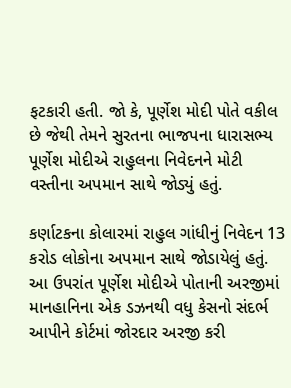ફટકારી હતી. જો કે, પૂર્ણેશ મોદી પોતે વકીલ છે જેથી તેમને સુરતના ભાજપના ધારાસભ્ય પૂર્ણેશ મોદીએ રાહુલના નિવેદનને મોટી વસ્તીના અપમાન સાથે જોડ્યું હતું.

કર્ણાટકના કોલારમાં રાહુલ ગાંધીનું નિવેદન 13 કરોડ લોકોના અપમાન સાથે જોડાયેલું હતું. આ ઉપરાંત પૂર્ણેશ મોદીએ પોતાની અરજીમાં માનહાનિના એક ડઝનથી વધુ કેસનો સંદર્ભ આપીને કોર્ટમાં જોરદાર અરજી કરી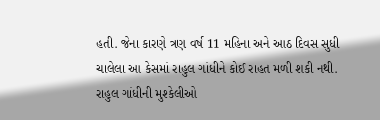હતી. જેના કારણે ત્રણ વર્ષ 11 મહિના અને આઠ દિવસ સુધી ચાલેલા આ કેસમાં રાહુલ ગાંધીને કોઈ રાહત મળી શકી નથી. રાહુલ ગાંધીની મુશ્કેલીઓ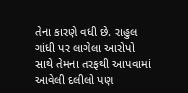તેના કારણે વધી છે. રાહુલ ગાંધી પર લાગેલા આરોપો સાથે તેમના તરફથી આપવામાં આવેલી દલીલો પણ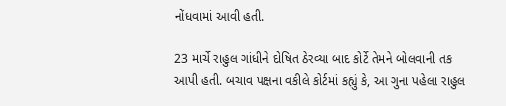નોંધવામાં આવી હતી.

23 માર્ચે રાહુલ ગાંધીને દોષિત ઠેરવ્યા બાદ કોર્ટે તેમને બોલવાની તક આપી હતી. બચાવ પક્ષના વકીલે કોર્ટમાં કહ્યું કે, આ ગુના પહેલા રાહુલ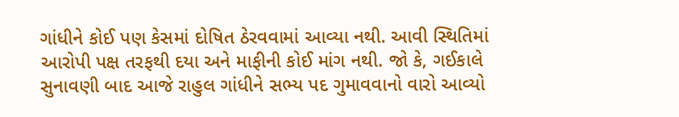ગાંધીને કોઈ પણ કેસમાં દોષિત ઠેરવવામાં આવ્યા નથી. આવી સ્થિતિમાં આરોપી પક્ષ તરફથી દયા અને માફીની કોઈ માંગ નથી. જો કે, ગઈકાલે સુનાવણી બાદ આજે રાહુલ ગાંધીને સભ્ય પદ ગુમાવવાનો વારો આવ્યો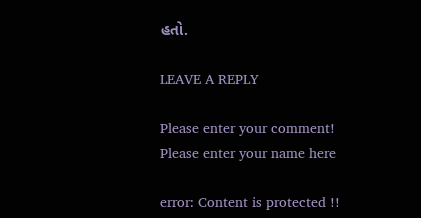હતો.

LEAVE A REPLY

Please enter your comment!
Please enter your name here

error: Content is protected !!